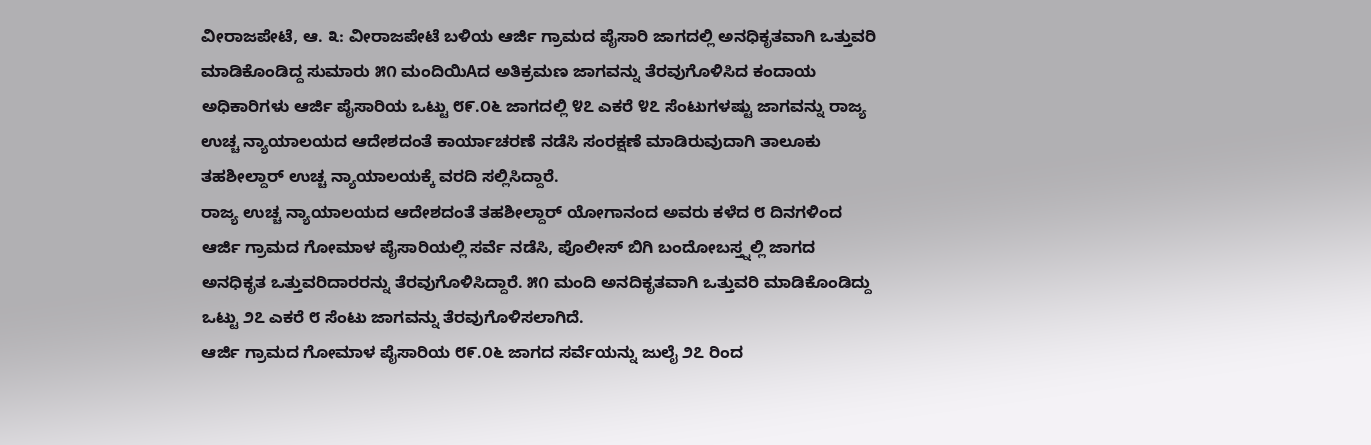ವೀರಾಜಪೇಟೆ, ಆ. ೩: ವೀರಾಜಪೇಟೆ ಬಳಿಯ ಆರ್ಜಿ ಗ್ರಾಮದ ಪೈಸಾರಿ ಜಾಗದಲ್ಲಿ ಅನಧಿಕೃತವಾಗಿ ಒತ್ತುವರಿ ಮಾಡಿಕೊಂಡಿದ್ದ ಸುಮಾರು ೫೧ ಮಂದಿಯಿAದ ಅತಿಕ್ರಮಣ ಜಾಗವನ್ನು ತೆರವುಗೊಳಿಸಿದ ಕಂದಾಯ ಅಧಿಕಾರಿಗಳು ಆರ್ಜಿ ಪೈಸಾರಿಯ ಒಟ್ಟು ೮೯.೦೬ ಜಾಗದಲ್ಲಿ ೪೭ ಎಕರೆ ೪೭ ಸೆಂಟುಗಳಷ್ಟು ಜಾಗವನ್ನು ರಾಜ್ಯ ಉಚ್ಚ ನ್ಯಾಯಾಲಯದ ಆದೇಶದಂತೆ ಕಾರ್ಯಾಚರಣೆ ನಡೆಸಿ ಸಂರಕ್ಷಣೆ ಮಾಡಿರುವುದಾಗಿ ತಾಲೂಕು ತಹಶೀಲ್ದಾರ್ ಉಚ್ಚ ನ್ಯಾಯಾಲಯಕ್ಕೆ ವರದಿ ಸಲ್ಲಿಸಿದ್ದಾರೆ.
ರಾಜ್ಯ ಉಚ್ಚ ನ್ಯಾಯಾಲಯದ ಆದೇಶದಂತೆ ತಹಶೀಲ್ದಾರ್ ಯೋಗಾನಂದ ಅವರು ಕಳೆದ ೮ ದಿನಗಳಿಂದ ಆರ್ಜಿ ಗ್ರಾಮದ ಗೋಮಾಳ ಪೈಸಾರಿಯಲ್ಲಿ ಸರ್ವೆ ನಡೆಸಿ, ಪೊಲೀಸ್ ಬಿಗಿ ಬಂದೋಬಸ್ತ್ನಲ್ಲಿ ಜಾಗದ ಅನಧಿಕೃತ ಒತ್ತುವರಿದಾರರನ್ನು ತೆರವುಗೊಳಿಸಿದ್ದಾರೆ. ೫೧ ಮಂದಿ ಅನದಿಕೃತವಾಗಿ ಒತ್ತುವರಿ ಮಾಡಿಕೊಂಡಿದ್ದು ಒಟ್ಟು ೨೭ ಎಕರೆ ೮ ಸೆಂಟು ಜಾಗವನ್ನು ತೆರವುಗೊಳಿಸಲಾಗಿದೆ.
ಆರ್ಜಿ ಗ್ರಾಮದ ಗೋಮಾಳ ಪೈಸಾರಿಯ ೮೯.೦೬ ಜಾಗದ ಸರ್ವೆಯನ್ನು ಜುಲೈ ೨೭ ರಿಂದ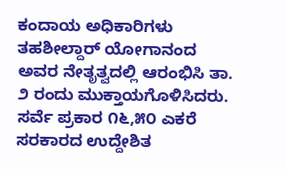ಕಂದಾಯ ಅಧಿಕಾರಿಗಳು ತಹಶೀಲ್ದಾರ್ ಯೋಗಾನಂದ ಅವರ ನೇತೃತ್ವದಲ್ಲಿ ಆರಂಭಿಸಿ ತಾ. ೨ ರಂದು ಮುಕ್ತಾಯಗೊಳಿಸಿದರು. ಸರ್ವೆ ಪ್ರಕಾರ ೧೬,೫೦ ಎಕರೆ ಸರಕಾರದ ಉದ್ದೇಶಿತ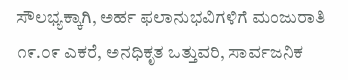ಸೌಲಭ್ಯಕ್ಕಾಗಿ, ಅರ್ಹ ಫಲಾನುಭವಿಗಳಿಗೆ ಮಂಜುರಾತಿ ೧೯.೦೯ ಎಕರೆ, ಅನಧಿಕೃತ ಒತ್ತುವರಿ, ಸಾರ್ವಜನಿಕ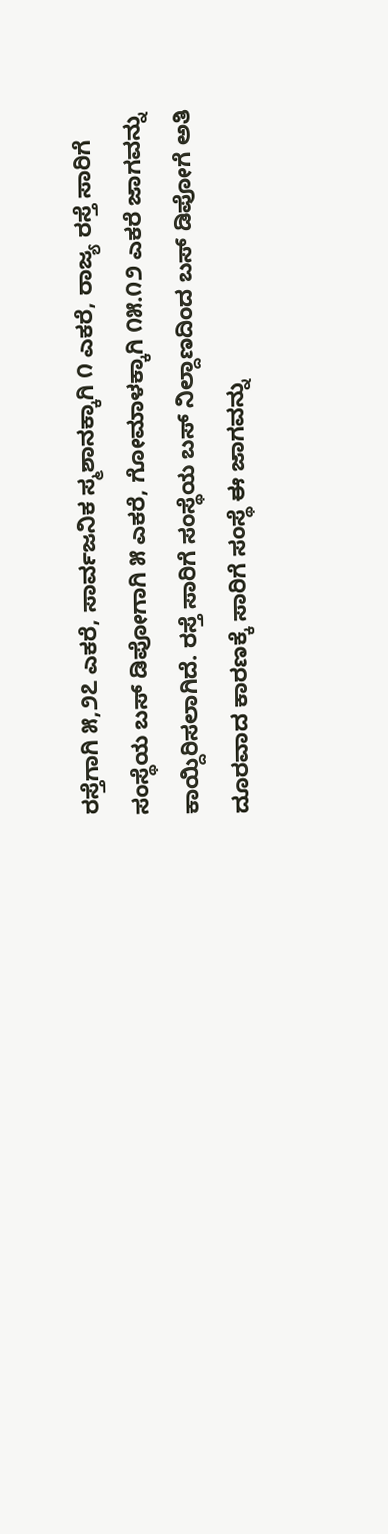ರಸ್ತೆಗಾಗಿ ೫,೨೭ ಎಕರೆ, ಸಾರ್ವಜನಿಕ ಸ್ಮಶಾನಕ್ಕಾಗಿ ೧ ಎಕರೆ, ರಾಜ್ಯ ರಸ್ತೆ ಸಾರಿಗೆ ಸಂಸ್ಥೆಯ ಬಸ್ ಡಿಪೋಗಾಗಿ ೫ ಎಕರೆ, ಗೋಮಾಳಕ್ಕಾಗಿ ೧೫.೧೨ ಎಕರೆ ಜಾಗವನ್ನು ಕಾಯ್ದಿರಿಸಲಾಗಿದೆ. ರಸ್ತೆ ಸಾರಿಗೆ ಸಂಸ್ಥೆಯ ಬಸ್ ನಿಲ್ದಾಣದಿಂದ ಬಸ್ ಡಿಪೋಗೆ ಅತಿ ದೂರವಾದ ಕಾರಣಕ್ಕೆ ಸಾರಿಗೆ ಸಂಸ್ಥೆ ಈ ಜಾಗವನ್ನು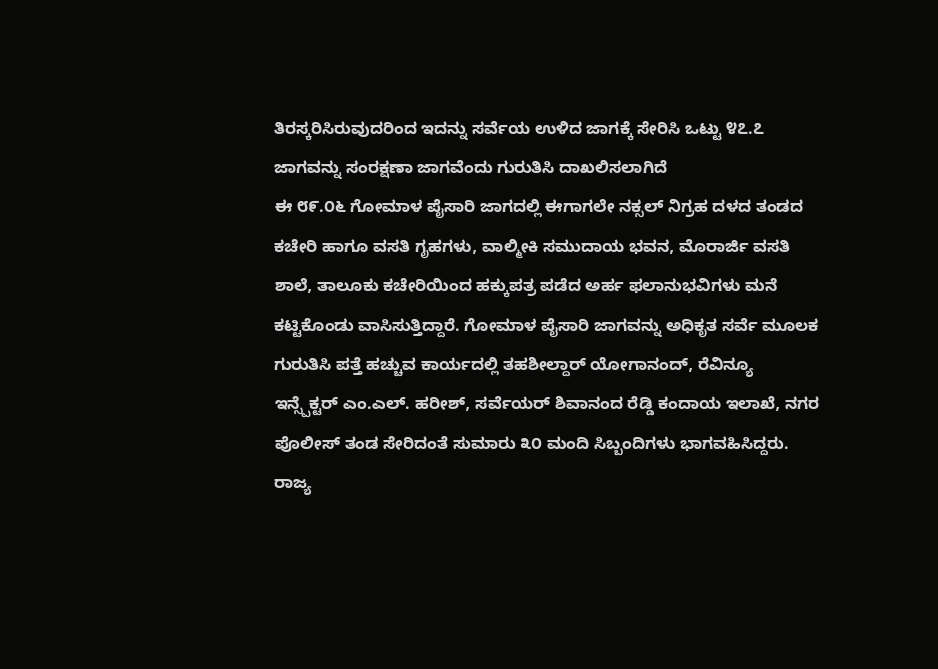ತಿರಸ್ಕರಿಸಿರುವುದರಿಂದ ಇದನ್ನು ಸರ್ವೆಯ ಉಳಿದ ಜಾಗಕ್ಕೆ ಸೇರಿಸಿ ಒಟ್ಟು ೪೭.೭ ಜಾಗವನ್ನು ಸಂರಕ್ಷಣಾ ಜಾಗವೆಂದು ಗುರುತಿಸಿ ದಾಖಲಿಸಲಾಗಿದೆ
ಈ ೮೯.೦೬ ಗೋಮಾಳ ಪೈಸಾರಿ ಜಾಗದಲ್ಲಿ ಈಗಾಗಲೇ ನಕ್ಸಲ್ ನಿಗ್ರಹ ದಳದ ತಂಡದ ಕಚೇರಿ ಹಾಗೂ ವಸತಿ ಗೃಹಗಳು, ವಾಲ್ಮೀಕಿ ಸಮುದಾಯ ಭವನ, ಮೊರಾರ್ಜಿ ವಸತಿ ಶಾಲೆ, ತಾಲೂಕು ಕಚೇರಿಯಿಂದ ಹಕ್ಕುಪತ್ರ ಪಡೆದ ಅರ್ಹ ಫಲಾನುಭವಿಗಳು ಮನೆ ಕಟ್ಟಿಕೊಂಡು ವಾಸಿಸುತ್ತಿದ್ದಾರೆ. ಗೋಮಾಳ ಪೈಸಾರಿ ಜಾಗವನ್ನು ಅಧಿಕೃತ ಸರ್ವೆ ಮೂಲಕ ಗುರುತಿಸಿ ಪತ್ತೆ ಹಚ್ಚುವ ಕಾರ್ಯದಲ್ಲಿ ತಹಶೀಲ್ದಾರ್ ಯೋಗಾನಂದ್, ರೆವಿನ್ಯೂ ಇನ್ಸ್ಪೆಕ್ಟರ್ ಎಂ.ಎಲ್. ಹರೀಶ್, ಸರ್ವೆಯರ್ ಶಿವಾನಂದ ರೆಡ್ಡಿ ಕಂದಾಯ ಇಲಾಖೆ, ನಗರ ಪೊಲೀಸ್ ತಂಡ ಸೇರಿದಂತೆ ಸುಮಾರು ೩೦ ಮಂದಿ ಸಿಬ್ಬಂದಿಗಳು ಭಾಗವಹಿಸಿದ್ದರು.
ರಾಜ್ಯ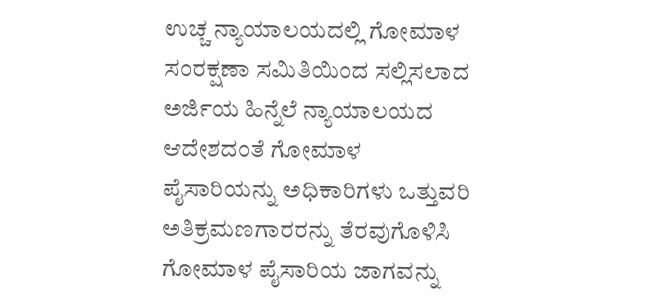ಉಚ್ಚ ನ್ಯಾಯಾಲಯದಲ್ಲಿ ಗೋಮಾಳ ಸಂರಕ್ಷಣಾ ಸಮಿತಿಯಿಂದ ಸಲ್ಲಿಸಲಾದ ಅರ್ಜಿಯ ಹಿನ್ನೆಲೆ ನ್ಯಾಯಾಲಯದ ಆದೇಶದಂತೆ ಗೋಮಾಳ ಪೈಸಾರಿಯನ್ನು ಅಧಿಕಾರಿಗಳು ಒತ್ತುವರಿ ಅತಿಕ್ರಮಣಗಾರರನ್ನು ತೆರವುಗೊಳಿಸಿ ಗೋಮಾಳ ಪೈಸಾರಿಯ ಜಾಗವನ್ನು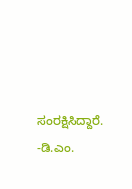ಸಂರಕ್ಷಿಸಿದ್ದಾರೆ.
-ಡಿ.ಎಂ.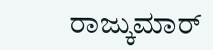ರಾಜ್ಕುಮಾರ್